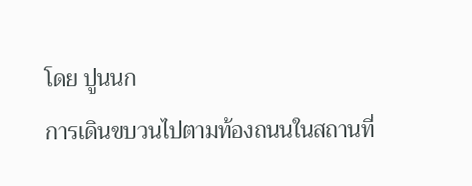โดย ปูนนก
การเดินขบวนไปตามท้องถนนในสถานที่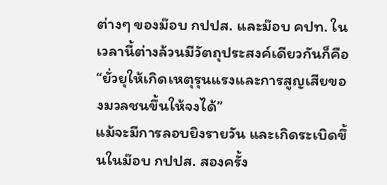ต่างๆ ของม๊อบ กปปส. และม๊อบ คปท. ในเวลานี้ต่างล้วนมีวัตถุประสงค์เดียวกันก็คือ “ยั่วยุให้เกิดเหตุรุนแรงและการสูญเสียของมวลชนขึ้นให้จงได้”
แม้จะมีการลอบยิงรายวัน และเกิดระเบิดขึ้นในม๊อบ กปปส. สองครั้ง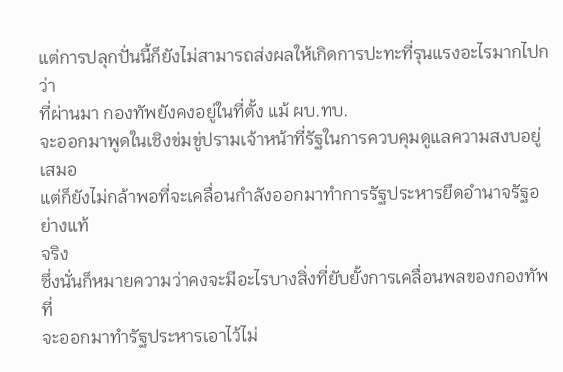แต่การปลุกปั่นนี้ก็ยังไม่สามารถส่งผลให้เกิดการปะทะที่รุนแรงอะไรมากไปกว่า
ที่ผ่านมา กองทัพยังคงอยู่ในที่ตั้ง แม้ ผบ.ทบ.
จะออกมาพูดในเชิงข่มขู่ปรามเจ้าหน้าที่รัฐในการควบคุมดูแลความสงบอยู่เสมอ
แต่ก็ยังไม่กล้าพอที่จะเคลื่อนกำลังออกมาทำการรัฐประหารยึดอำนาจรัฐอย่างแท้
จริง
ซึ่งนั่นก็หมายความว่าคงจะมีอะไรบางสิ่งที่ยับยั้งการเคลื่อนพลของกองทัพที่
จะออกมาทำรัฐประหารเอาไว้ไม่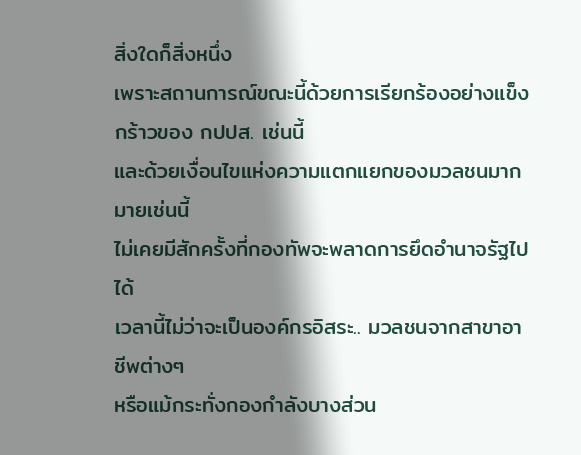สิ่งใดก็สิ่งหนึ่ง
เพราะสถานการณ์ขณะนี้ด้วยการเรียกร้องอย่างแข็งกร้าวของ กปปส. เช่นนี้
และด้วยเงื่อนไขแห่งความแตกแยกของมวลชนมากมายเช่นนี้
ไม่เคยมีสักครั้งที่กองทัพจะพลาดการยึดอำนาจรัฐไปได้
เวลานี้ไม่ว่าจะเป็นองค์กรอิสระ.. มวลชนจากสาขาอาชีพต่างๆ
หรือแม้กระทั่งกองกำลังบางส่วน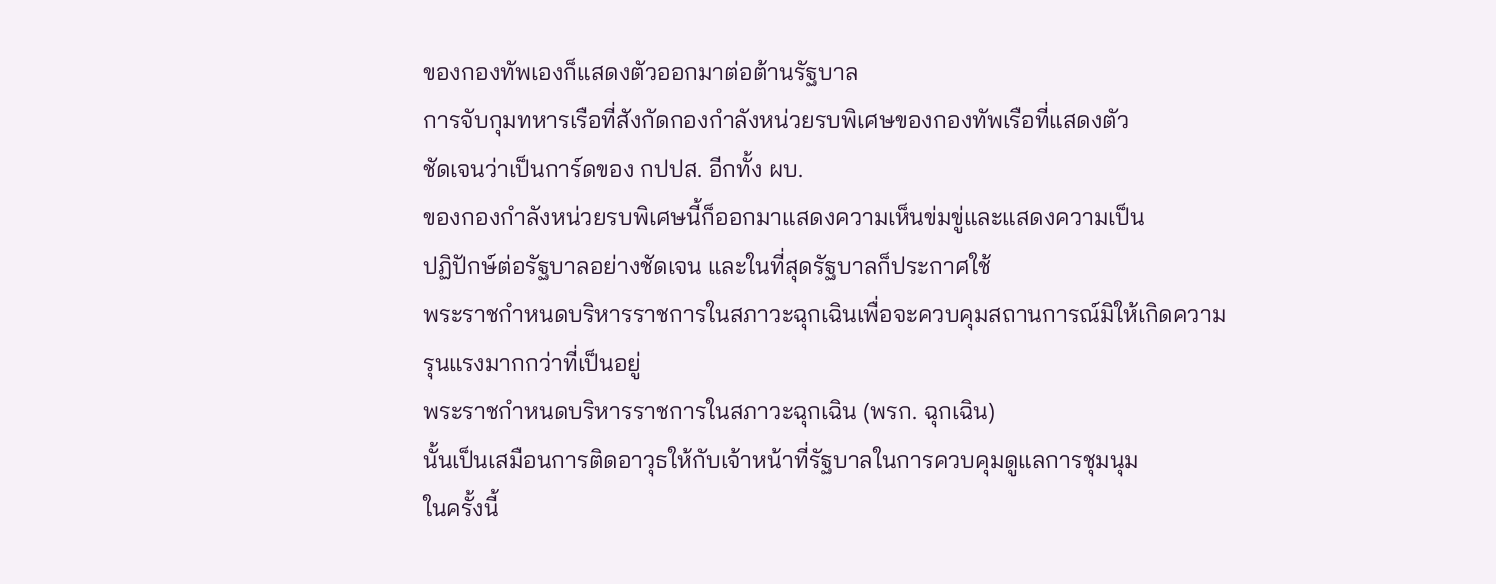ของกองทัพเองก็แสดงตัวออกมาต่อต้านรัฐบาล
การจับกุมทหารเรือที่สังกัดกองกำลังหน่วยรบพิเศษของกองทัพเรือที่แสดงตัว
ชัดเจนว่าเป็นการ์ดของ กปปส. อีกทั้ง ผบ.
ของกองกำลังหน่วยรบพิเศษนี้ก็ออกมาแสดงความเห็นข่มขู่และแสดงความเป็น
ปฏิปักษ์ต่อรัฐบาลอย่างชัดเจน และในที่สุดรัฐบาลก็ประกาศใช้
พระราชกำหนดบริหารราชการในสภาวะฉุกเฉินเพื่อจะควบคุมสถานการณ์มิให้เกิดความ
รุนแรงมากกว่าที่เป็นอยู่
พระราชกำหนดบริหารราชการในสภาวะฉุกเฉิน (พรก. ฉุกเฉิน)
นั้นเป็นเสมือนการติดอาวุธให้กับเจ้าหน้าที่รัฐบาลในการควบคุมดูแลการชุมนุม
ในครั้งนี้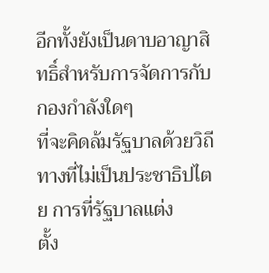อีกทั้งยังเป็นดาบอาญาสิทธิ์สำหรับการจัดการกับกองกำลังใดๆ
ที่จะคิดล้มรัฐบาลด้วยวิถีทางที่ไม่เป็นประชาธิปไตย การที่รัฐบาลแต่ง
ตั้ง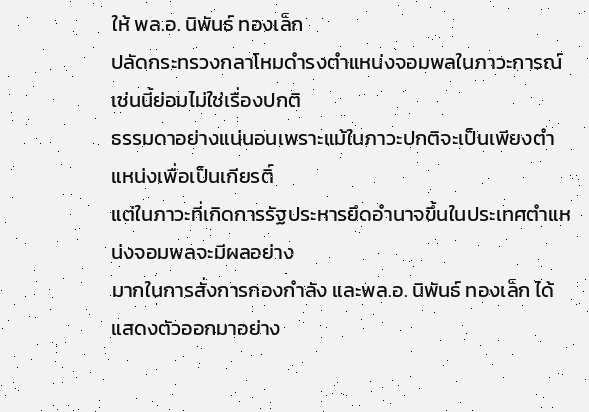ให้ พล.อ. นิพันธ์ ทองเล็ก
ปลัดกระทรวงกลาโหมดำรงตำแหน่งจอมพลในภาวะการณ์เช่นนี้ย่อมไม่ใช่เรื่องปกติ
ธรรมดาอย่างแน่นอนเพราะแม้ในภาวะปกติจะเป็นเพียงตำแหน่งเพื่อเป็นเกียรติ์
แต่ในภาวะที่เกิดการรัฐประหารยึดอำนาจขึ้นในประเทศตำแหน่งจอมพลจะมีผลอย่าง
มากในการสั่งการกองกำลัง และพล.อ. นิพันธ์ ทองเล็ก ได้แสดงตัวออกมาอย่าง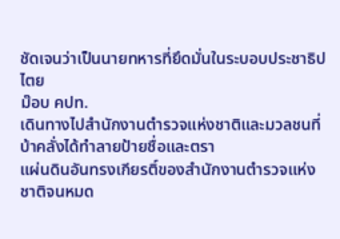ชัดเจนว่าเป็นนายทหารที่ยึดมั่นในระบอบประชาธิปไตย
ม๊อบ คปท.
เดินทางไปสำนักงานตำรวจแห่งชาติและมวลชนที่บ้าคลั่งได้ทำลายป้ายชื่อและตรา
แผ่นดินอันทรงเกียรติ์ของสำนักงานตำรวจแห่งชาติจนหมด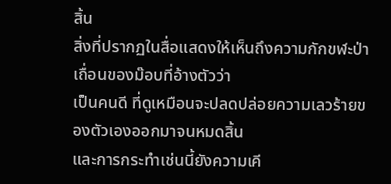สิ้น
สิ่งที่ปรากฏในสื่อแสดงให้เห็นถึงความกักขฬะป่าเถื่อนของม๊อบที่อ้างตัวว่า
เป็นคนดี ที่ดูเหมือนจะปลดปล่อยความเลวร้ายของตัวเองออกมาจนหมดสิ้น
และการกระทำเช่นนี้ยังความเคี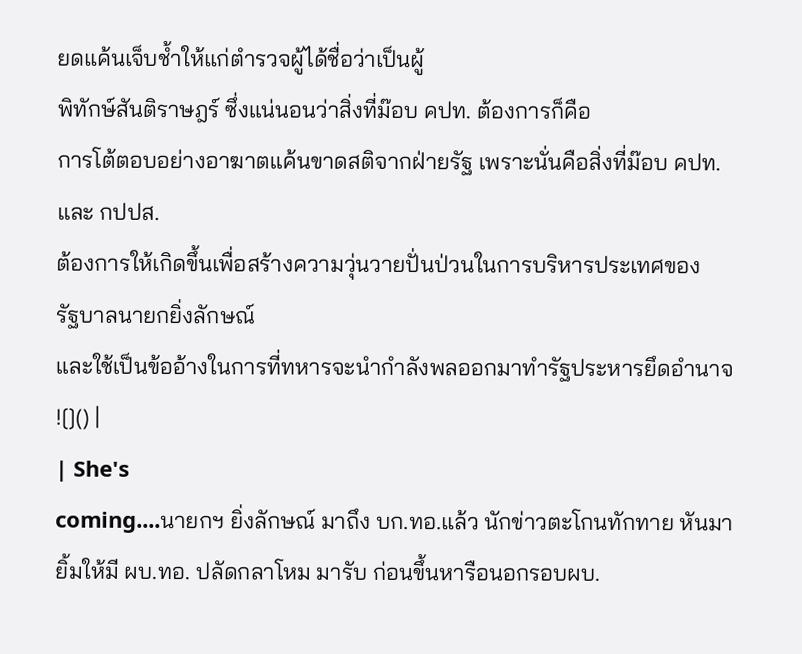ยดแค้นเจ็บช้ำให้แก่ตำรวจผู้ได้ชื่อว่าเป็นผู้
พิทักษ์สันติราษฎร์ ซึ่งแน่นอนว่าสิ่งที่ม๊อบ คปท. ต้องการก็คือ
การโต้ตอบอย่างอาฆาตแค้นขาดสติจากฝ่ายรัฐ เพราะนั่นคือสิ่งที่ม๊อบ คปท.
และ กปปส.
ต้องการให้เกิดขึ้นเพื่อสร้างความวุ่นวายปั่นป่วนในการบริหารประเทศของ
รัฐบาลนายกยิ่งลักษณ์
และใช้เป็นข้ออ้างในการที่ทหารจะนำกำลังพลออกมาทำรัฐประหารยึดอำนาจ
![]() |
| She's
coming....นายกฯ ยิ่งลักษณ์ มาถึง บก.ทอ.แล้ว นักข่าวตะโกนทักทาย หันมา
ยิ้มให้มี ผบ.ทอ. ปลัดกลาโหม มารับ ก่อนขึ้นหารือนอกรอบผบ.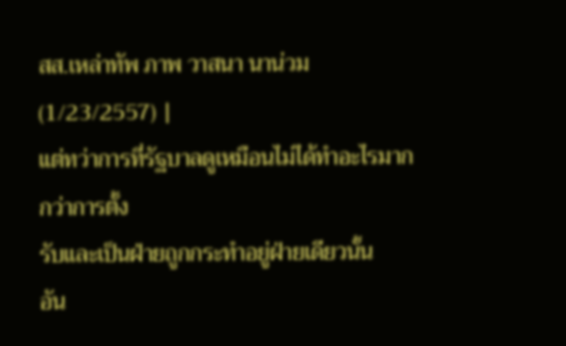สส.เหล่าทัพ ภาพ วาสนา นาน่วม (1/23/2557) |
แต่ทว่าการที่รัฐบาลดูเหมือนไม่ได้ทำอะไรมากกว่าการตั้ง
รับและเป็นฝ่ายถูกกระทำอยู่ฝ่ายเดียวนั้น
อัน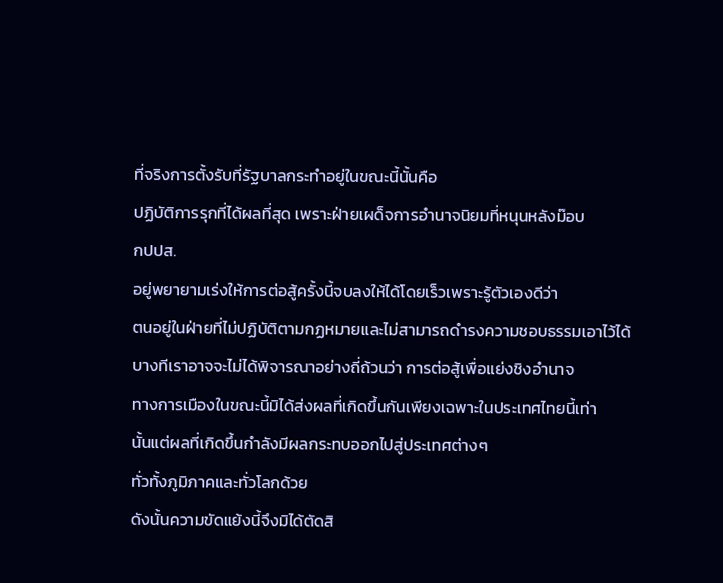ที่จริงการตั้งรับที่รัฐบาลกระทำอยู่ในขณะนี้นั้นคือ
ปฏิบัติการรุกที่ได้ผลที่สุด เพราะฝ่ายเผด็จการอำนาจนิยมที่หนุนหลังม๊อบ
กปปส.
อยู่พยายามเร่งให้การต่อสู้ครั้งนี้จบลงให้ได้โดยเร็วเพราะรู้ตัวเองดีว่า
ตนอยู่ในฝ่ายที่ไม่ปฏิบัติตามกฏหมายและไม่สามารถดำรงความชอบธรรมเอาไว้ได้
บางทีเราอาจจะไม่ได้พิจารณาอย่างถี่ถ้วนว่า การต่อสู้เพื่อแย่งชิงอำนาจ
ทางการเมืองในขณะนี้มิได้ส่งผลที่เกิดขึ้นกันเพียงเฉพาะในประเทศไทยนี้เท่า
นั้นแต่ผลที่เกิดขึ้นกำลังมีผลกระทบออกไปสู่ประเทศต่างๆ
ทั่วทั้งภูมิภาคและทั่วโลกด้วย
ดังนั้นความขัดแย้งนี้จึงมิได้ตัดสิ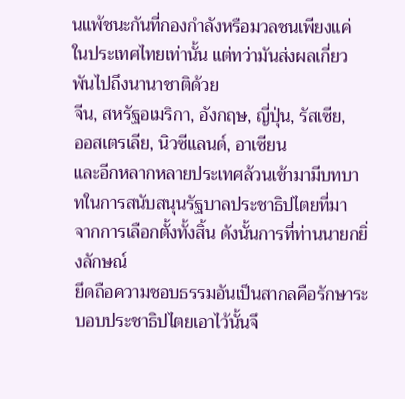นแพ้ชนะกันที่กองกำลังหรือมวลชนเพียงแค่
ในประเทศไทยเท่านั้น แต่ทว่ามันส่งผลเกี่ยวพันไปถึงนานาชาติด้วย
จีน, สหรัฐอเมริกา, อังกฤษ, ญี่ปุ่น, รัสเซีย,
ออสเตรเลีย, นิวซีแลนด์, อาเซียน
และอีกหลากหลายประเทศล้วนเข้ามามีบทบาทในการสนับสนุนรัฐบาลประชาธิปไตยที่มา
จากการเลือกตั้งทั้งสิ้น ดังนั้นการที่ท่านนายกยิ่งลักษณ์
ยึดถือความชอบธรรมอันเป็นสากลคือรักษาระบอบประชาธิปไตยเอาไว้นั้นจึ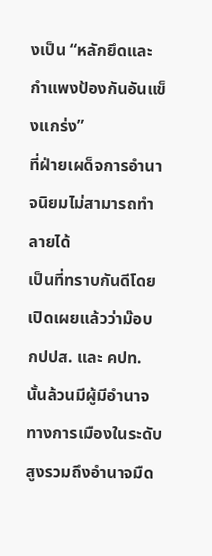งเป็น “หลักยึดและกำแพงป้องกันอันแข็งแกร่ง”
ที่ฝ่ายเผด็จการอำนาจนิยมไม่สามารถทำลายได้
เป็นที่ทราบกันดีโดยเปิดเผยแล้วว่าม๊อบ กปปส. และ คปท.
นั้นล้วนมีผู้มีอำนาจทางการเมืองในระดับสูงรวมถึงอำนาจมืด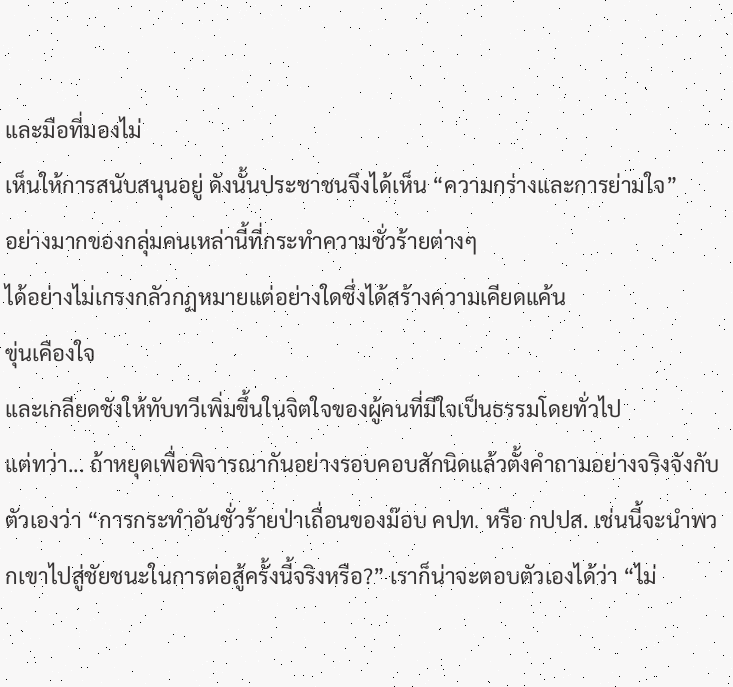และมือที่มองไม่
เห็นให้การสนับสนุนอยู่ ดังนั้นประชาชนจึงได้เห็น “ความกร่างและการย่ามใจ”
อย่างมากของกลุ่มคนเหล่านี้ที่กระทำความชั่วร้ายต่างๆ
ได้อย่างไม่เกรงกลัวกฏหมายแต่อย่างใดซึ่งได้สร้างความเคียดแค้น
ขุ่นเคืองใจ
และเกลียดชังให้ทับทวีเพิ่มขึ้นในจิตใจของผู้คนที่มีใจเป็นธรรมโดยทั่วไป
แต่ทว่า... ถ้าหยุดเพื่อพิจารณากันอย่างรอบคอบสักนิดแล้วตั้งคำถามอย่างจริงจังกับตัวเองว่า “การกระทำอันชั่วร้ายป่าเถื่อนของม๊อบ คปท. หรือ กปปส. เช่นนี้จะนำพวกเขาไปสู่ชัยชนะในการต่อสู้ครั้งนี้จริงหรือ?” เราก็น่าจะตอบตัวเองได้ว่า “ไม่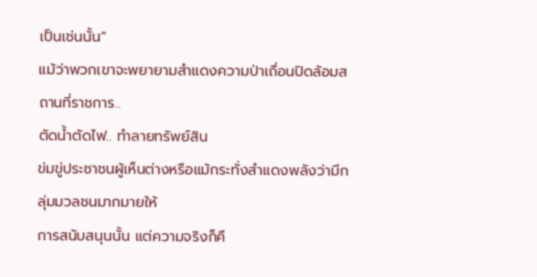เป็นเช่นนั้น”
แม้ว่าพวกเขาจะพยายามสำแดงความป่าเถื่อนปิดล้อมสถานที่ราชการ..
ตัดน้ำตัดไฟ.. ทำลายทรัพย์สิน
ข่มขู่ประชาชนผู้เห็นต่างหรือแม้กระทั่งสำแดงพลังว่ามีกลุ่มมวลชนมากมายให้
การสนับสนุนนั้น แต่ความจริงก็คื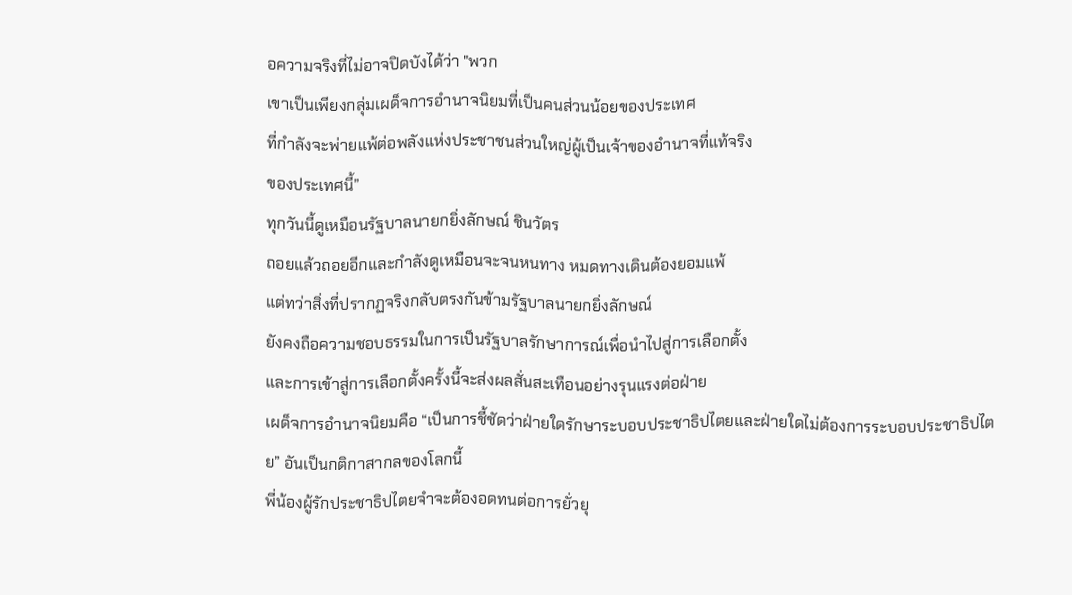อความจริงที่ไม่อาจปิดบังได้ว่า "พวก
เขาเป็นเพียงกลุ่มเผด็จการอำนาจนิยมที่เป็นคนส่วนน้อยของประเทศ
ที่กำลังจะพ่ายแพ้ต่อพลังแห่งประชาชนส่วนใหญ่ผู้เป็นเจ้าของอำนาจที่แท้จริง
ของประเทศนี้”
ทุกวันนี้ดูเหมือนรัฐบาลนายกยิ่งลักษณ์ ชินวัตร
ถอยแล้วถอยอีกและกำลังดูเหมือนจะจนหนทาง หมดทางเดินต้องยอมแพ้
แต่ทว่าสิ่งที่ปรากฏจริงกลับตรงกันข้ามรัฐบาลนายกยิ่งลักษณ์
ยังคงถือความชอบธรรมในการเป็นรัฐบาลรักษาการณ์เพื่อนำไปสู่การเลือกตั้ง
และการเข้าสู่การเลือกตั้งครั้งนี้จะส่งผลสั่นสะเทือนอย่างรุนแรงต่อฝ่าย
เผด็จการอำนาจนิยมคือ “เป็นการชี้ชัดว่าฝ่ายใดรักษาระบอบประชาธิปไตยและฝ่ายใดไม่ต้องการระบอบประชาธิปไตย” อันเป็นกติกาสากลของโลกนี้
พี่น้องผู้รักประชาธิปไตยจำจะต้องอดทนต่อการยั่วยุ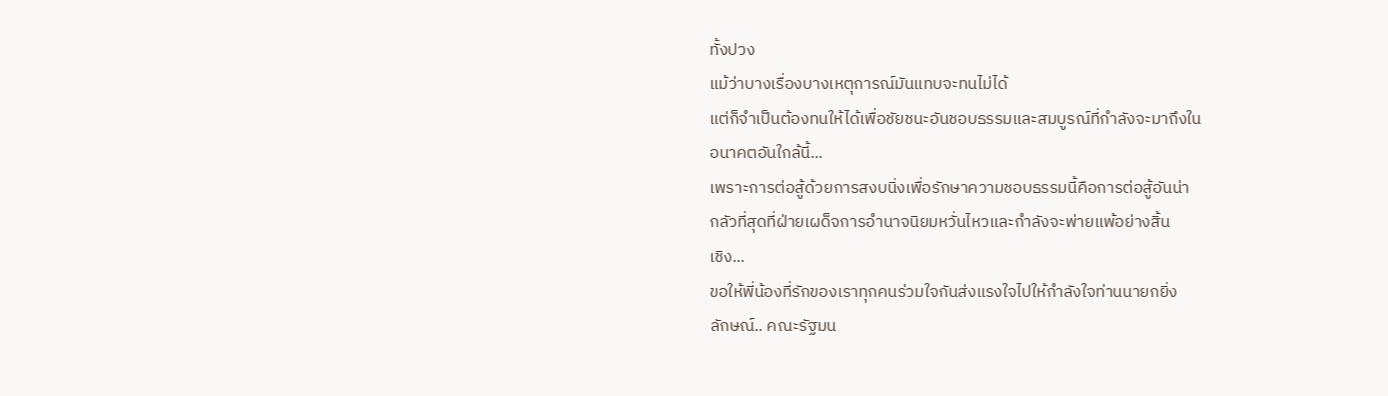ทั้งปวง
แม้ว่าบางเรื่องบางเหตุการณ์มันแทบจะทนไม่ได้
แต่ก็จำเป็นต้องทนให้ได้เพื่อชัยชนะอันชอบธรรมและสมบูรณ์ที่กำลังจะมาถึงใน
อนาคตอันใกล้นี้...
เพราะการต่อสู้ด้วยการสงบนิ่งเพื่อรักษาความชอบธรรมนี้คือการต่อสู้อันน่า
กลัวที่สุดที่ฝ่ายเผด็จการอำนาจนิยมหวั่นไหวและกำลังจะพ่ายแพ้อย่างสิ้น
เชิง...
ขอให้พี่น้องที่รักของเราทุกคนร่วมใจกันส่งแรงใจไปให้กำลังใจท่านนายกยิ่ง
ลักษณ์.. คณะรัฐมน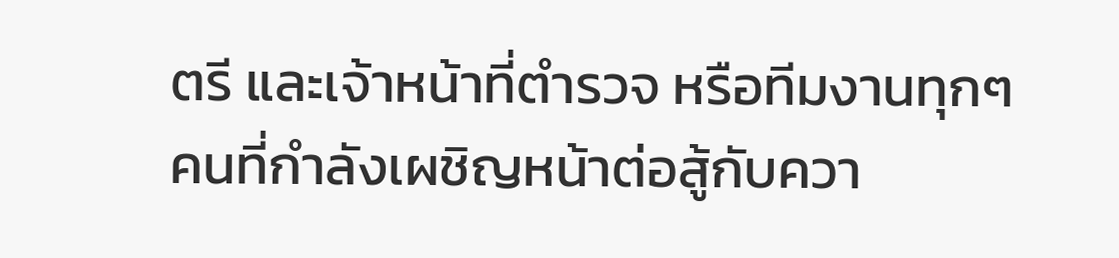ตรี และเจ้าหน้าที่ตำรวจ หรือทีมงานทุกๆ
คนที่กำลังเผชิญหน้าต่อสู้กับควา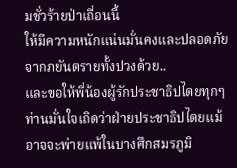มชั่วร้ายป่าเถื่อนนี้
ให้มีความหนักแน่นมั่นคงและปลอดภัยจากภยันตรายทั้งปวงด้วย..
และขอให้พี่น้องผู้รักประชาธิปไตยทุกๆ
ท่านมั่นใจเถิดว่าฝ่ายประชาธิปไตยแม้อาจจะพ่ายแพ้ในบางศึกสมรภูมิ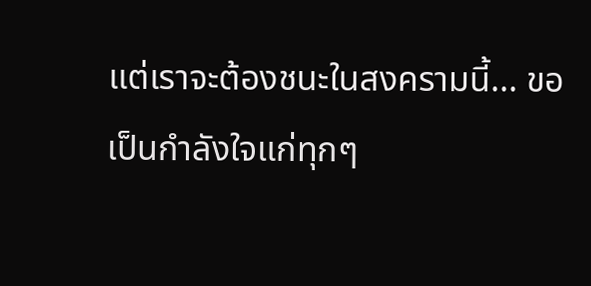แต่เราจะต้องชนะในสงครามนี้... ขอเป็นกำลังใจแก่ทุกๆ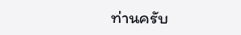ท่านครับ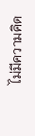ไม่มีความคิด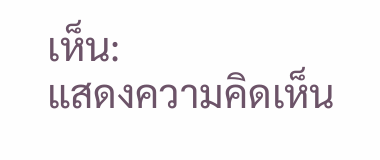เห็น:
แสดงความคิดเห็น